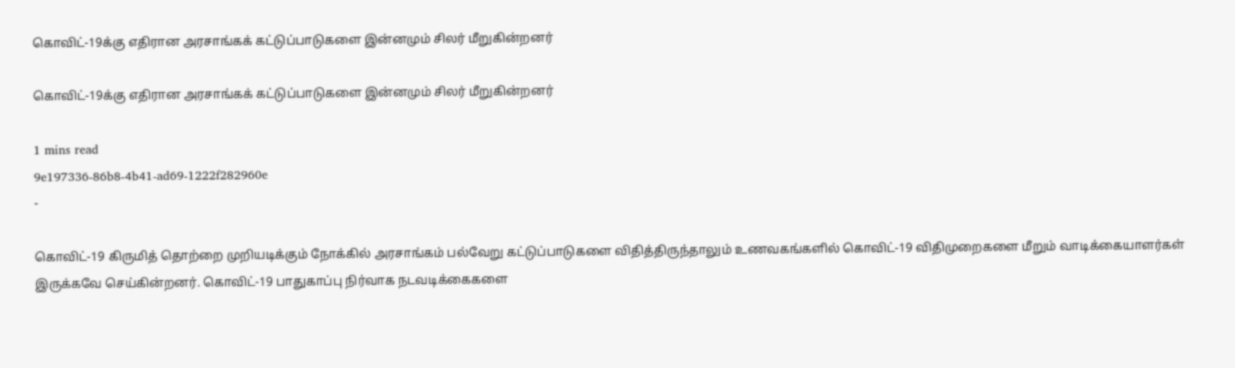கொவிட்-19க்கு எதிரான அரசாங்கக் கட்டுப்பாடுகளை இன்னமும் சிலர் மீறுகின்றனர்

கொவிட்-19க்கு எதிரான அரசாங்கக் கட்டுப்பாடுகளை இன்னமும் சிலர் மீறுகின்றனர்

1 mins read
9e197336-86b8-4b41-ad69-1222f282960e
-

கொவிட்-19 கிருமித் தொற்றை முறியடிக்கும் நோக்கில் அரசாங்கம் பல்வேறு கட்டுப்பாடுகளை விதித்திருந்தாலும் உணவகங்களில் கொவிட்-19 விதிமுறைகளை மீறும் வாடிக்கையாளர்கள் இருக்கவே செய்கின்றனர். கொவிட்-19 பாதுகாப்பு நிர்வாக நடவடிக்கைகளை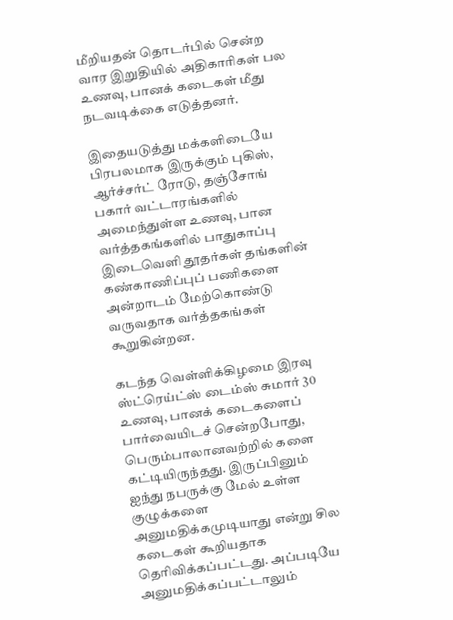மீறியதன் தொடர்பில் சென்ற வார இறுதியில் அதிகாரிகள் பல உணவு, பானக் கடைகள் மீது நடவடிக்கை எடுத்தனர்.

இதையடுத்து மக்களிடையே பிரபலமாக இருக்கும் புகிஸ், ஆர்ச்சர்ட் ரோடு, தஞ்சோங் பகார் வட்டாரங்களில் அமைந்துள்ள உணவு, பான வர்த்தகங்களில் பாதுகாப்பு இடைவெளி தூதர்கள் தங்களின் கண்காணிப்புப் பணிகளை அன்றாடம் மேற்கொண்டு வருவதாக வர்த்தகங்கள் கூறுகின்றன.

கடந்த வெள்ளிக்கிழமை இரவு ஸ்ட்ரெய்ட்ஸ் டைம்ஸ் சுமார் 30 உணவு, பானக் கடைகளைப் பார்வையிடச் சென்றபோது, பெரும்பாலானவற்றில் களை கட்டியிருந்தது. இருப்பினும் ஐந்து நபருக்கு மேல் உள்ள குழுக்களை அனுமதிக்கமுடியாது என்று சில கடைகள் கூறியதாக தெரிவிக்கப்பட்டது. அப்படியே அனுமதிக்கப்பட்டாலும்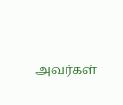அவர்கள்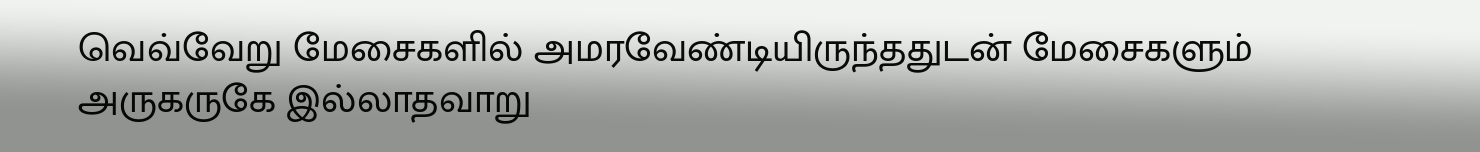வெவ்வேறு மேசைகளில் அமரவேண்டியிருந்ததுடன் மேசைகளும் அருகருகே இல்லாதவாறு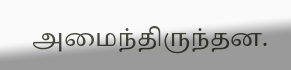அமைந்திருந்தன.